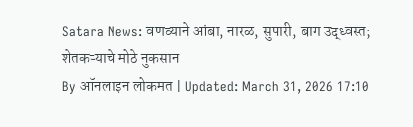Satara News: वणव्याने आंबा, नारळ, सुपारी, बाग उद्ध्वस्त; शेतकऱ्याचे मोठे नुकसान
By ऑनलाइन लोकमत | Updated: March 31, 2026 17:10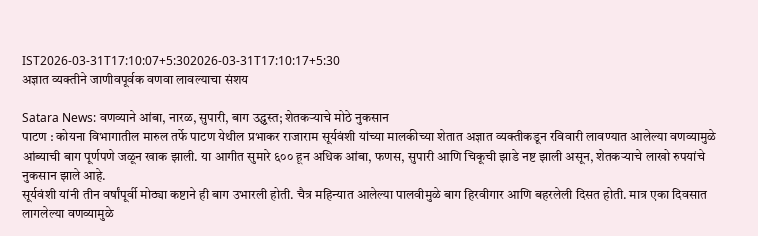IST2026-03-31T17:10:07+5:302026-03-31T17:10:17+5:30
अज्ञात व्यक्तीने जाणीवपूर्वक वणवा लावल्याचा संशय

Satara News: वणव्याने आंबा, नारळ, सुपारी, बाग उद्ध्वस्त; शेतकऱ्याचे मोठे नुकसान
पाटण : कोयना विभागातील मारुल तर्फे पाटण येथील प्रभाकर राजाराम सूर्यवंशी यांच्या मालकीच्या शेतात अज्ञात व्यक्तीकडून रविवारी लावण्यात आलेल्या वणव्यामुळे आंब्याची बाग पूर्णपणे जळून खाक झाली. या आगीत सुमारे ६०० हून अधिक आंबा, फणस, सुपारी आणि चिकूची झाडे नष्ट झाली असून, शेतकऱ्याचे लाखो रुपयांचे नुकसान झाले आहे.
सूर्यवंशी यांनी तीन वर्षांपूर्वी मोठ्या कष्टाने ही बाग उभारली होती. चैत्र महिन्यात आलेल्या पालवीमुळे बाग हिरवीगार आणि बहरलेली दिसत होती. मात्र एका दिवसात लागलेल्या वणव्यामुळे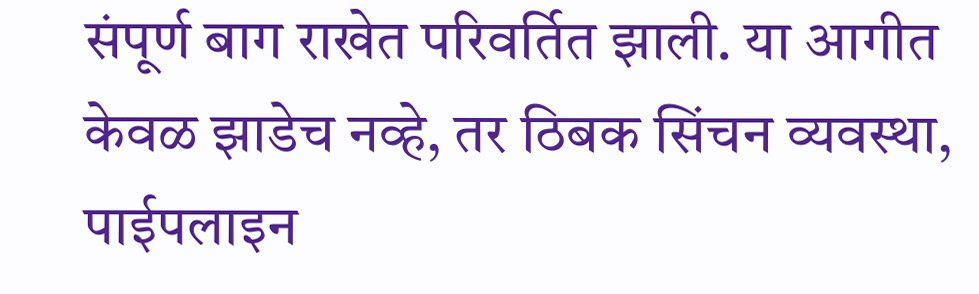संपूर्ण बाग राखेत परिवर्तित झाली. या आगीत केवळ झाडेच नव्हे, तर ठिबक सिंचन व्यवस्था, पाईपलाइन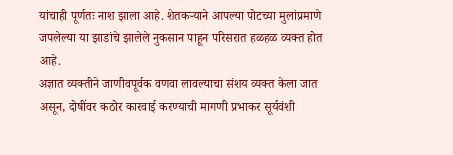यांचाही पूर्णतः नाश झाला आहे. शेतकऱ्याने आपल्या पोटच्या मुलांप्रमाणे जपलेल्या या झाडांचे झालेले नुकसान पाहून परिसरात हळहळ व्यक्त होत आहे.
अज्ञात व्यक्तीने जाणीवपूर्वक वणवा लावल्याचा संशय व्यक्त केला जात असून, दोषींवर कठोर कारवाई करण्याची मागणी प्रभाकर सूर्यवंशी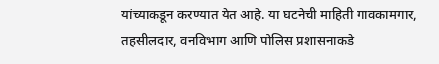यांच्याकडून करण्यात येत आहे. या घटनेची माहिती गावकामगार, तहसीलदार, वनविभाग आणि पोलिस प्रशासनाकडे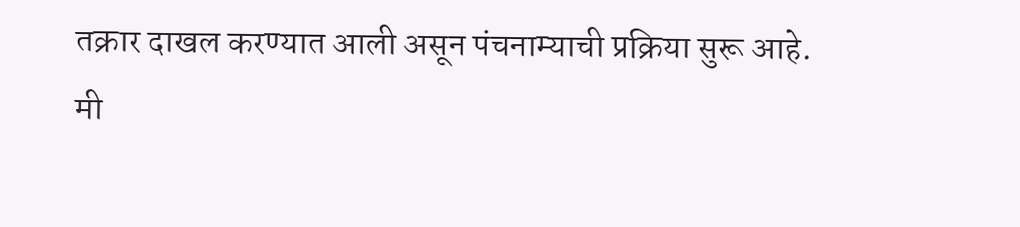तक्रार दाखल करण्यात आली असून पंचनाम्याची प्रक्रिया सुरू आहे.
मी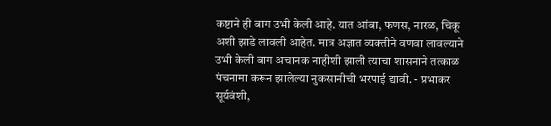कष्टाने ही बाग उभी केली आहे. यात आंबा, फणस, नारळ, चिकू अशी झाडे लावली आहेत. मात्र अज्ञात व्यक्तीने वणवा लावल्याने उभी केली बाग अचानक नाहीशी झाली त्याचा शासनाने तत्काळ पंचनामा करून झालेल्या नुकसानीची भरपाई द्यावी. - प्रभाकर सूर्यवंशी,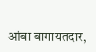आंबा बागायतदार,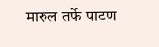मारुल तर्फे पाटण